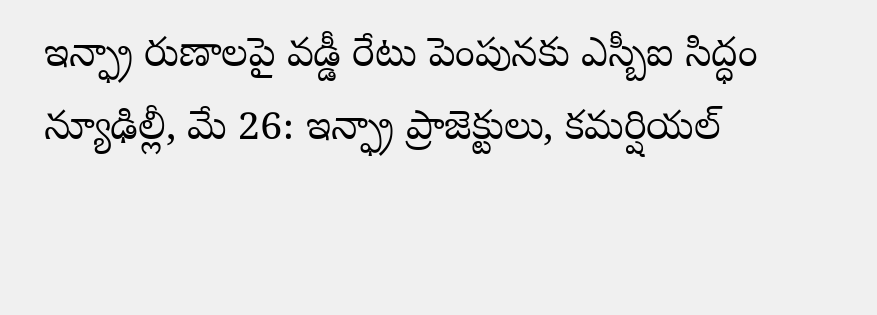ఇన్ఫ్రా రుణాలపై వడ్డీ రేటు పెంపునకు ఎస్బీఐ సిద్ధం
న్యూఢిల్లీ, మే 26: ఇన్ఫ్రా ప్రాజెక్టులు, కమర్షియల్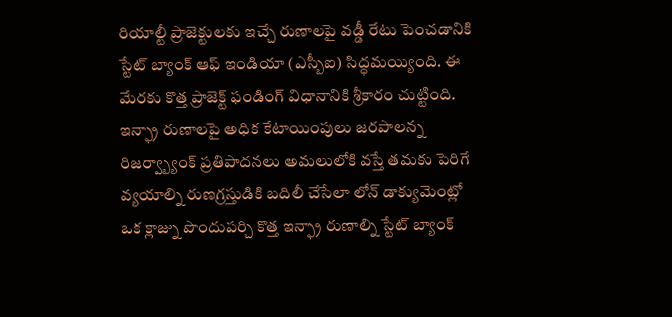రియాల్టీ ప్రాజెక్టులకు ఇచ్చే రుణాలపై వడ్డీ రేటు పెంచడానికి స్టేట్ బ్యాంక్ ఆఫ్ ఇండియా (ఎస్బీఐ) సిద్ధమయ్యింది. ఈ మేరకు కొత్త ప్రాజెక్ట్ ఫండింగ్ విధానానికి శ్రీకారం చుట్టింది. ఇన్ఫ్రా రుణాలపై అధిక కేటాయింపులు జరపాలన్న రిజర్వ్బ్యాంక్ ప్రతిపాదనలు అమలులోకి వస్తే తమకు పెరిగే వ్యయాల్ని రుణగ్రస్తుడికి బదిలీ చేసేలా లోన్ డాక్యుమెంట్లో ఒక క్లాజ్ను పొందుపర్చి కొత్త ఇన్ఫ్రా రుణాల్ని స్టేట్ బ్యాంక్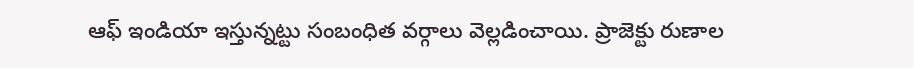ఆఫ్ ఇండియా ఇస్తున్నట్టు సంబంధిత వర్గాలు వెల్లడించాయి. ప్రాజెక్టు రుణాల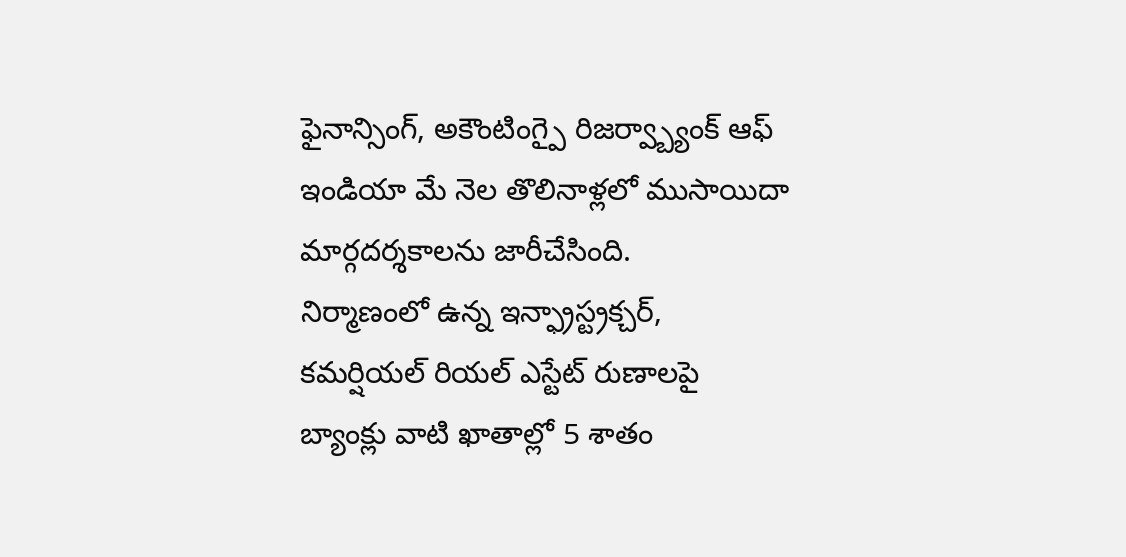ఫైనాన్సింగ్, అకౌంటింగ్పై రిజర్వ్బ్యాంక్ ఆఫ్ ఇండియా మే నెల తొలినాళ్లలో ముసాయిదా మార్గదర్శకాలను జారీచేసింది.
నిర్మాణంలో ఉన్న ఇన్ఫ్రాస్ట్రక్చర్, కమర్షియల్ రియల్ ఎస్టేట్ రుణాలపై బ్యాంక్లు వాటి ఖాతాల్లో 5 శాతం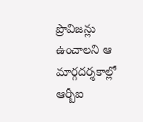ప్రొవిజన్లు ఉంచాలని ఆ మార్గదర్శకాల్లో ఆర్బీఐ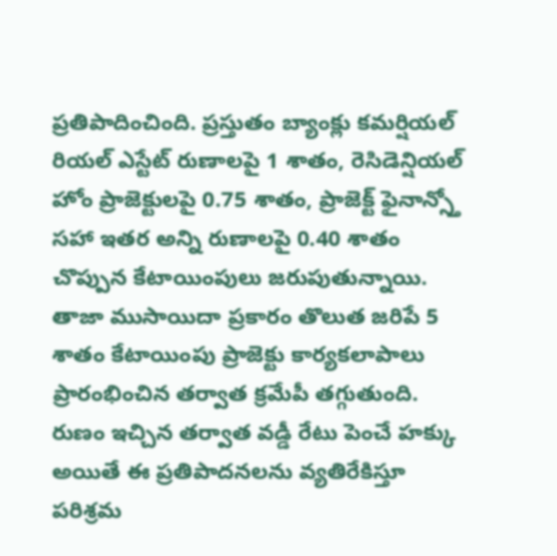ప్రతిపాదించింది. ప్రస్తుతం బ్యాంక్లు కమర్షియల్ రియల్ ఎస్టేట్ రుణాలపై 1 శాతం, రెసిడెన్షియల్ హోం ప్రాజెక్టులపై 0.75 శాతం, ప్రాజెక్ట్ ఫైనాన్స్తో సహా ఇతర అన్ని రుణాలపై 0.40 శాతం చొప్పున కేటాయింపులు జరుపుతున్నాయి. తాజా ముసాయిదా ప్రకారం తొలుత జరిపే 5 శాతం కేటాయింపు ప్రాజెక్టు కార్యకలాపాలు ప్రారంభించిన తర్వాత క్రమేపీ తగ్గుతుంది.
రుణం ఇచ్చిన తర్వాత వడ్డీ రేటు పెంచే హక్కు
అయితే ఈ ప్రతిపాదనలను వ్యతిరేకిస్తూ పరిశ్రమ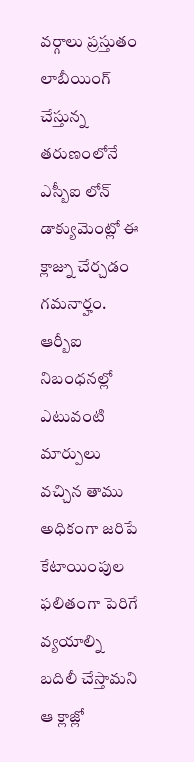వర్గాలు ప్రస్తుతం లాబీయింగ్ చేస్తున్న తరుణంలోనే ఎస్బీఐ లోన్ డాక్యుమెంట్లో ఈ క్లాజ్ను చేర్చడం గమనార్హం. ఆర్బీఐ నిబంధనల్లో ఎటువంటి మార్పులు వచ్చిన తాము అధికంగా జరిపే కేటాయింపుల ఫలితంగా పెరిగే వ్యయాల్ని బదిలీ చేస్తామని ఆ క్లాజ్లో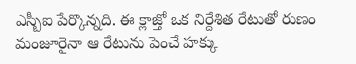ఎస్బీఐ పేర్కొన్నది. ఈ క్లాజ్తో ఒక నిర్దేశిత రేటుతో రుణం మంజూరైనా ఆ రేటును పెంచే హక్కు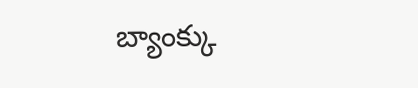బ్యాంక్కు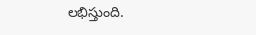లభిస్తుంది.